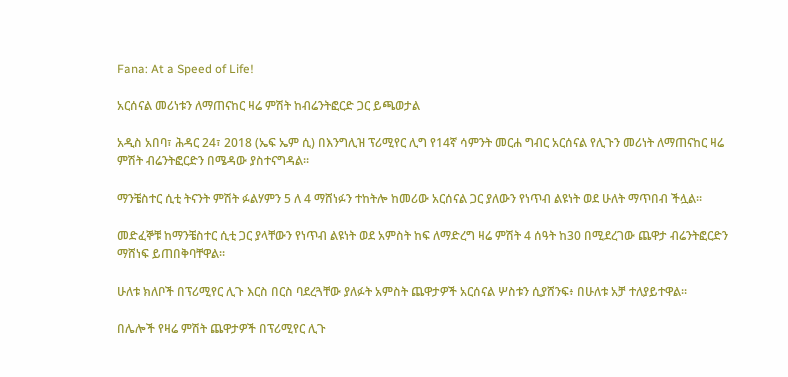Fana: At a Speed of Life!

አርሰናል መሪነቱን ለማጠናከር ዛሬ ምሽት ከብሬንትፎርድ ጋር ይጫወታል

አዲስ አበባ፣ ሕዳር 24፣ 2018 (ኤፍ ኤም ሲ) በእንግሊዝ ፕሪሚየር ሊግ የ14ኛ ሳምንት መርሐ ግብር አርሰናል የሊጉን መሪነት ለማጠናከር ዛሬ ምሽት ብሬንትፎርድን በሜዳው ያስተናግዳል፡፡

ማንቼስተር ሲቲ ትናንት ምሽት ፉልሃምን 5 ለ 4 ማሸነፉን ተከትሎ ከመሪው አርሰናል ጋር ያለውን የነጥብ ልዩነት ወደ ሁለት ማጥበብ ችሏል፡፡

መድፈኞቹ ከማንቼስተር ሲቲ ጋር ያላቸውን የነጥብ ልዩነት ወደ አምስት ከፍ ለማድረግ ዛሬ ምሽት 4 ሰዓት ከ30 በሚደረገው ጨዋታ ብሬንትፎርድን ማሸነፍ ይጠበቅባቸዋል፡፡

ሁለቱ ክለቦች በፕሪሚየር ሊጉ እርስ በርስ ባደረጓቸው ያለፉት አምስት ጨዋታዎች አርሰናል ሦስቱን ሲያሸንፍ፥ በሁለቱ አቻ ተለያይተዋል፡፡

በሌሎች የዛሬ ምሽት ጨዋታዎች በፕሪሚየር ሊጉ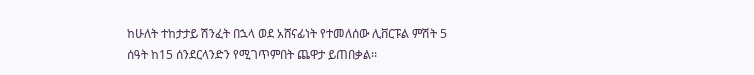ከሁለት ተከታታይ ሽንፈት በኋላ ወደ አሸናፊነት የተመለሰው ሊቨርፑል ምሽት 5 ሰዓት ከ15 ሰንደርላንድን የሚገጥምበት ጨዋታ ይጠበቃል፡፡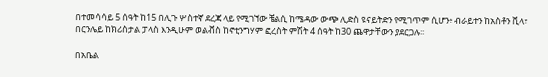በተመሳሳይ 5 ሰዓት ከ15 በሊጉ ሦስተኛ ደረጃ ላይ የሚገኘው ቼልሲ ከሜዳው ውጭ ሊድስ ዩናይትድን የሚገጥም ሲሆን፥ ብራይተን ከአስቶን ቪላ፣ በርንሌይ ከክሪስታል ፓላስ እንዲሁም ወልቭስ ከኖቲንግሃም ፎረስት ምሽት 4 ሰዓት ከ30 ጨዋታቸውን ያደርጋሉ፡፡

በአቤል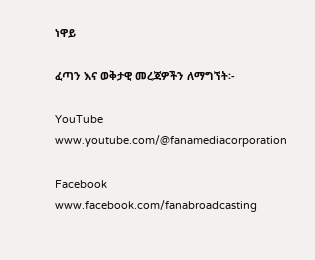ነዋይ

ፈጣን እና ወቅታዊ መረጃዎችን ለማግኘት፡-

YouTube www.youtube.com/@fanamediacorporation

Facebook www.facebook.com/fanabroadcasting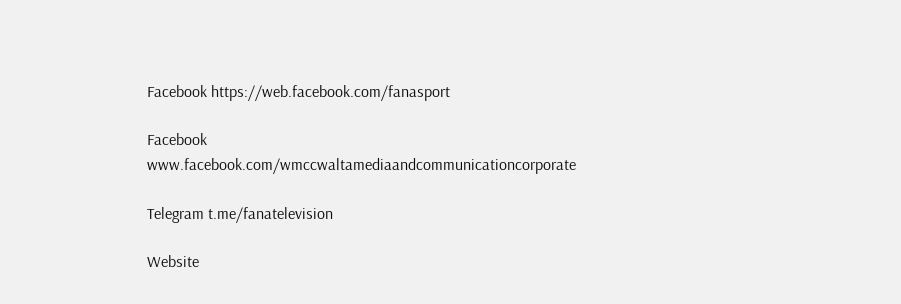Facebook https://web.facebook.com/fanasport

Facebook www.facebook.com/wmccwaltamediaandcommunicationcorporate

Telegram t.me/fanatelevision

Website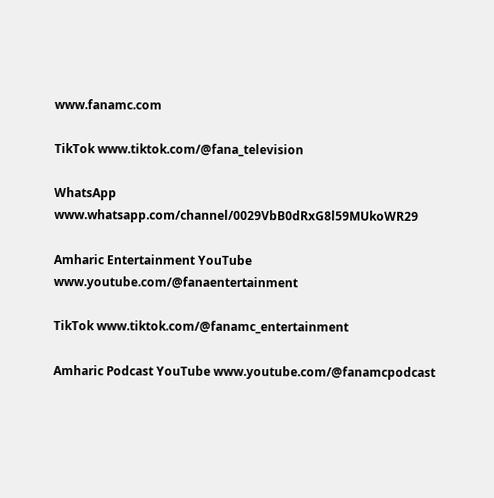www.fanamc.com

TikTok www.tiktok.com/@fana_television

WhatsApp www.whatsapp.com/channel/0029VbB0dRxG8l59MUkoWR29

Amharic Entertainment YouTube www.youtube.com/@fanaentertainment

TikTok www.tiktok.com/@fanamc_entertainment

Amharic Podcast YouTube www.youtube.com/@fanamcpodcast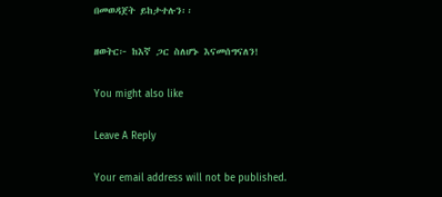በመወዳጀት ይከታተሉን፡፡

ዘወትር፦ ከእኛ ጋር ስለሆኑ እናመሰግናለን!

You might also like

Leave A Reply

Your email address will not be published.